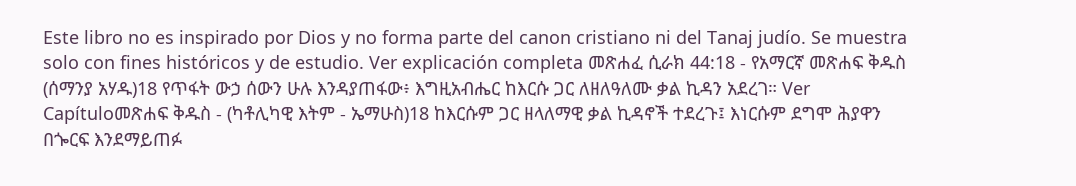Este libro no es inspirado por Dios y no forma parte del canon cristiano ni del Tanaj judío. Se muestra solo con fines históricos y de estudio. Ver explicación completa መጽሐፈ ሲራክ 44:18 - የአማርኛ መጽሐፍ ቅዱስ (ሰማንያ አሃዱ)18 የጥፋት ውኃ ሰውን ሁሉ እንዳያጠፋው፥ እግዚአብሔር ከእርሱ ጋር ለዘለዓለሙ ቃል ኪዳን አደረገ። Ver Capítuloመጽሐፍ ቅዱስ - (ካቶሊካዊ እትም - ኤማሁስ)18 ከእርሱም ጋር ዘላለማዊ ቃል ኪዳኖች ተደረጉ፤ እነርሱም ደግሞ ሕያዋን በጐርፍ እንደማይጠፉ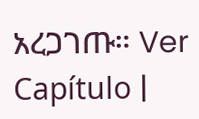አረጋገጡ። Ver Capítulo |